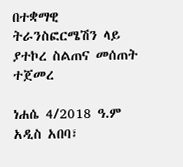በተቋማዊ ትራንስፎርሜሽን ላይ ያተኮረ ስልጠና መሰጠት ተጀመረ

ነሐሴ 4/2018 ዓ.ም አዲስ አበባ፣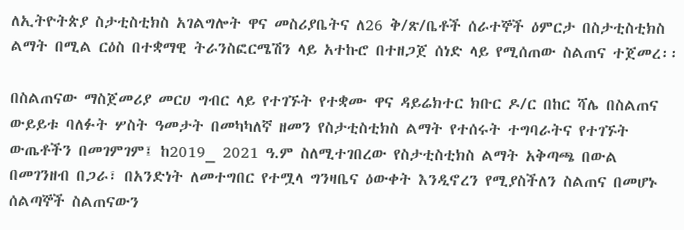ለኢትዮትጵያ ስታቲስቲክስ አገልግሎት ዋና መስሪያቤትና ለ26 ቅ/ጽ/ቤቶች ሰራተኞች ዕምርታ በስታቲስቲክስ ልማት በሚል ርዕስ በተቋማዊ ትራንስፎርሜሽን ላይ አተኩሮ በተዘጋጀ ሰነድ ላይ የሚሰጠው ስልጠና ተጀመረ፡፡

በስልጠናው ማስጀመሪያ መርሀ ግብር ላይ የተገኙት የተቋሙ ዋና ዳይሬክተር ክቡር ዶ/ር በከር ሻሌ በስልጠና ውይይቱ ባለፉት ሦስት ዓመታት በመካካለኛ ዘመን የስታቲስቲክስ ልማት የተሰሩት ተግባራትና የተገኙት ውጤቶችን በመገምገም፤ ከ2019_ 2021 ዓ.ም ስለሚተገበረው የስታቲስቲክስ ልማት አቅጣጫ በውል በመገንዘብ በጋራ፣ በአንድነት ለመተግበር የተሟላ ግንዛቤና ዕውቀት እንዲኖረን የሚያስችለን ስልጠና በመሆኑ ሰልጣኞች ስልጠናውን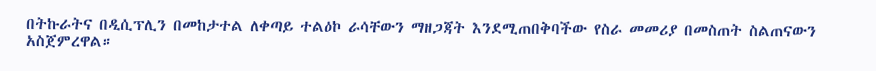በትኩራትና በዲሲፕሊን በመከታተል ለቀጣይ ተልዕኮ ራሳቸውን ማዘጋጃት እንደሚጠበቅባችው የስራ መመሪያ በመስጠት ስልጠናውን አስጀምረዋል።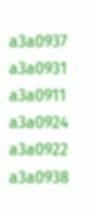a3a0937
a3a0931
a3a0911
a3a0924
a3a0922
a3a0938